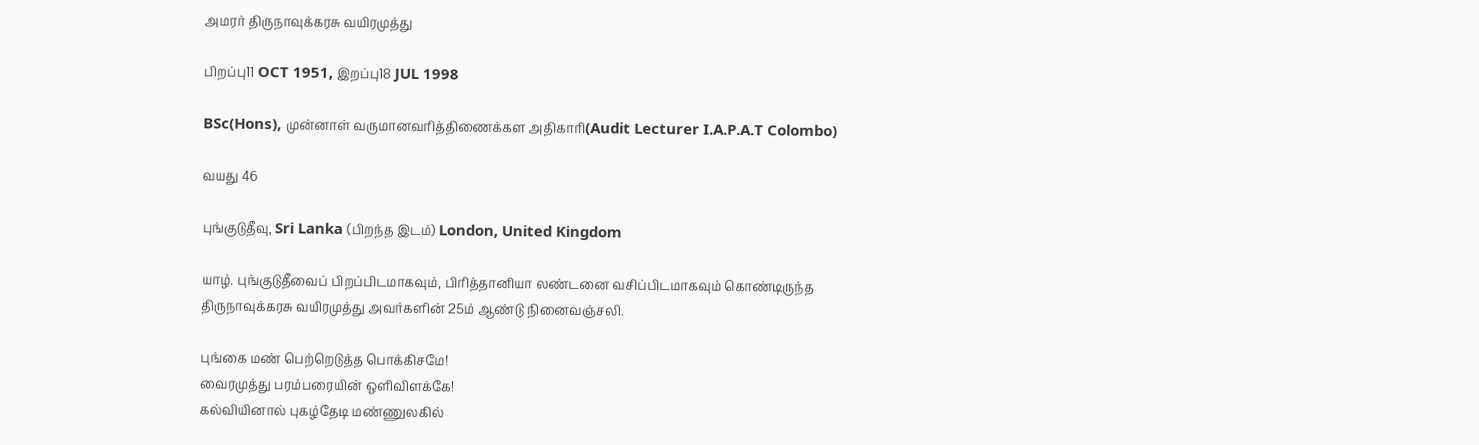அமரர் திருநாவுக்கரசு வயிரமுத்து

பிறப்பு11 OCT 1951, இறப்பு18 JUL 1998

BSc(Hons), முன்னாள் வருமானவரித்திணைக்கள அதிகாரி(Audit Lecturer I.A.P.A.T Colombo)

வயது 46

புங்குடுதீவு, Sri Lanka (பிறந்த இடம்) London, United Kingdom

யாழ். புங்குடுதீவைப் பிறப்பிடமாகவும், பிரித்தானியா லண்டனை வசிப்பிடமாகவும் கொண்டிருந்த திருநாவுக்கரசு வயிரமுத்து அவர்களின் 25ம் ஆண்டு நினைவஞ்சலி.

புங்கை மண் பெற்றெடுத்த பொக்கிசமே!
வைரமுத்து பரம்பரையின் ஒளிவிளக்கே!
கல்வியினால் புகழ்தேடி மண்ணுலகில்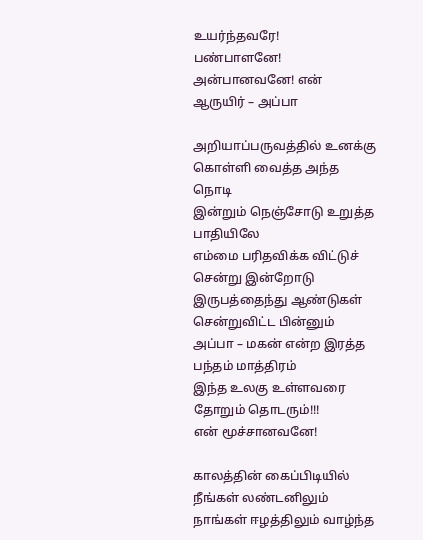உயர்ந்தவரே!
பண்பாளனே! அன்பானவனே! என் ஆருயிர் – அப்பா

அறியாப்பருவத்தில் உனக்கு கொள்ளி வைத்த அந்த நொடி
இன்றும் நெஞ்சோடு உறுத்த பாதியிலே
எம்மை பரிதவிக்க விட்டுச் சென்று இன்றோடு
இருபத்தைந்து ஆண்டுகள் சென்றுவிட்ட பின்னும்
அப்பா – மகன் என்ற இரத்த பந்தம் மாத்திரம்
இந்த உலகு உள்ளவரை தோறும் தொடரும்!!!
என் மூச்சானவனே!

காலத்தின் கைப்பிடியில் நீங்கள் லண்டனிலும்
நாங்கள் ஈழத்திலும் வாழ்ந்த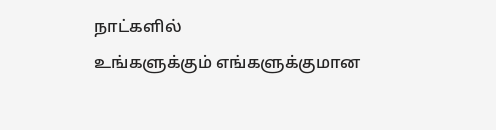நாட்களில்
உங்களுக்கும் எங்களுக்குமான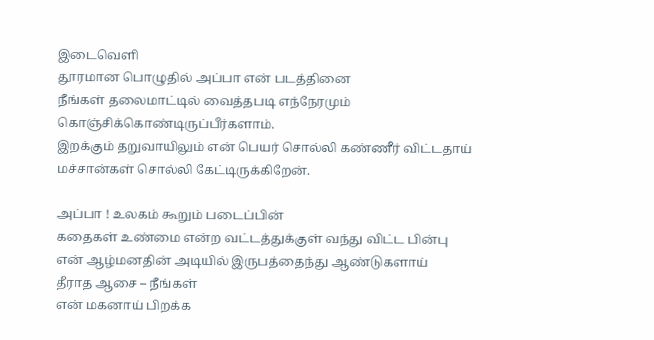இடைவெளி
தூரமான பொழுதில் அப்பா என் படத்தினை
நீங்கள் தலைமாட்டில் வைத்தபடி எந்நேரமும்
கொஞ்சிக்கொண்டிருப்பீர்களாம்.
இறக்கும் தறுவாயிலும் என் பெயர் சொல்லி கண்ணீர் விட்டதாய்
மச்சான்கள் சொல்லி கேட்டிருக்கிறேன்.

அப்பா ! உலகம் கூறும் படைப்பின்
கதைகள் உண்மை என்ற வட்டத்துக்குள் வந்து விட்ட பின்பு
என் ஆழ்மனதின் அடியில் இருபத்தைந்து ஆண்டுகளாய்
தீராத ஆசை – நீங்கள்
என் மகனாய் பிறக்க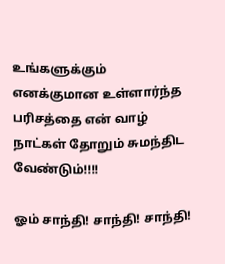உங்களுக்கும் எனக்குமான உள்ளார்ந்த
பரிசத்தை என் வாழ் நாட்கள் தோறும் சுமந்திட வேண்டும்!!!!

ஓம் சாந்தி! சாந்தி! சாந்தி!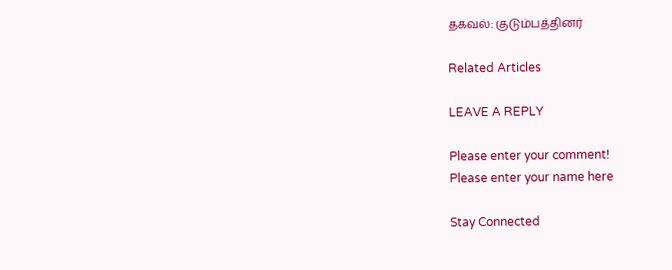தகவல்: குடும்பத்தினர்

Related Articles

LEAVE A REPLY

Please enter your comment!
Please enter your name here

Stay Connected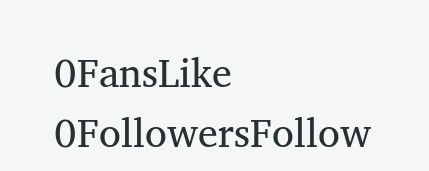0FansLike
0FollowersFollow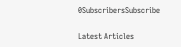0SubscribersSubscribe

Latest Articles